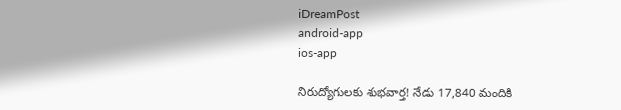iDreamPost
android-app
ios-app

నిరుద్యోగులకు శుభవార్త! నేడు 17,840 మందికి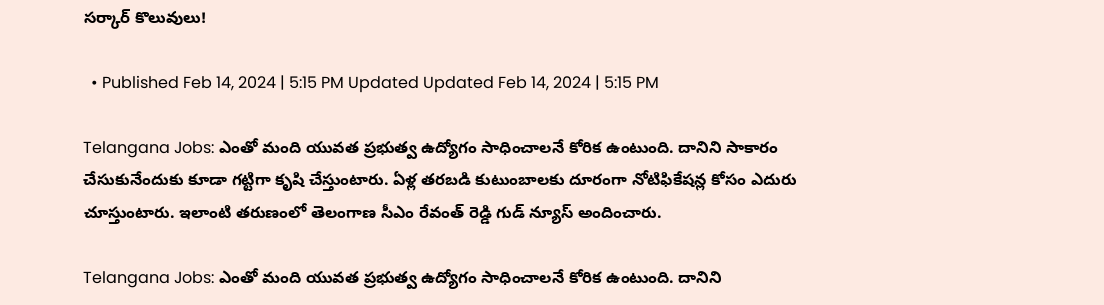సర్కార్ కొలువులు!

  • Published Feb 14, 2024 | 5:15 PM Updated Updated Feb 14, 2024 | 5:15 PM

Telangana Jobs: ఎంతో మంది యువత ప్రభుత్వ ఉద్యోగం సాధించాలనే కోరిక ఉంటుంది. దానిని సాకారం చేసుకునేందుకు కూడా గట్టిగా కృషి చేస్తుంటారు. ఏళ్ల తరబడి కుటుంబాలకు దూరంగా నోటిఫికేషన్ల కోసం ఎదురు చూస్తుంటారు. ఇలాంటి తరుణంలో తెలంగాణ సీఎం రేవంత్ రెడ్డి గుడ్ న్యూస్ అందించారు.

Telangana Jobs: ఎంతో మంది యువత ప్రభుత్వ ఉద్యోగం సాధించాలనే కోరిక ఉంటుంది. దానిని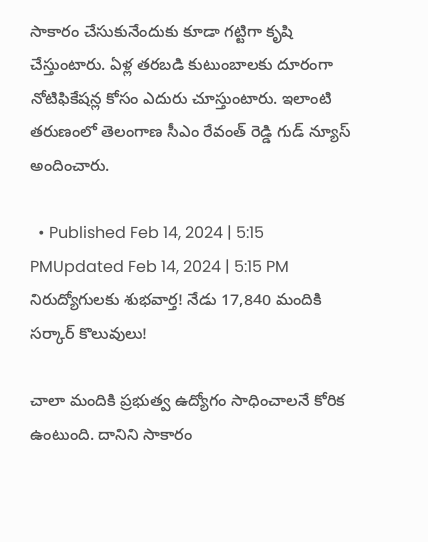సాకారం చేసుకునేందుకు కూడా గట్టిగా కృషి చేస్తుంటారు. ఏళ్ల తరబడి కుటుంబాలకు దూరంగా నోటిఫికేషన్ల కోసం ఎదురు చూస్తుంటారు. ఇలాంటి తరుణంలో తెలంగాణ సీఎం రేవంత్ రెడ్డి గుడ్ న్యూస్ అందించారు.

  • Published Feb 14, 2024 | 5:15 PMUpdated Feb 14, 2024 | 5:15 PM
నిరుద్యోగులకు శుభవార్త! నేడు 17,840 మందికి సర్కార్ కొలువులు!

చాలా మందికి ప్రభుత్వ ఉద్యోగం సాధించాలనే కోరిక ఉంటుంది. దానిని సాకారం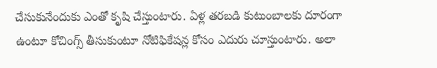చేసుకునేందుకు ఎంతో కృషి చేస్తుంటారు. ఏళ్ల తరబడి కుటుంబాలకు దూరంగా ఉంటూ కోచింగ్స్ తీసుకుంటూ నోటిఫికేషన్ల కోసం ఎదురు చూస్తుంటారు. అలా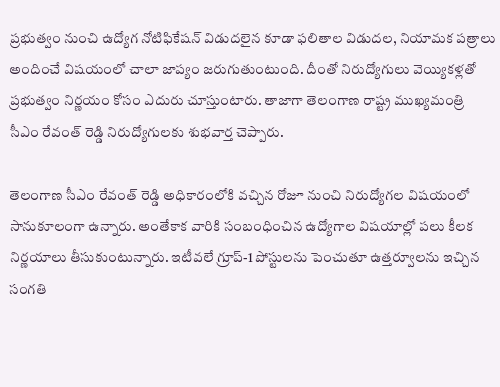ప్రభుత్వం నుంచి ఉద్యోగ నోటిఫికేషన్ విడుదలైన కూడా ఫలితాల విడుదల, నియామక పత్రాలు అందించే విషయంలో చాలా జాప్యం జరుగుతుంటుంది. దీంతో నిరుద్యోగులు వెయ్యికళ్లతో ప్రభుత్వం నిర్ణయం కోసం ఎదురు చూస్తుంటారు. తాజాగా తెలంగాణ రాష్ట్ర ముఖ్యమంత్రి సీఎం రేవంత్ రెడ్డి నిరుద్యోగులకు శుభవార్త చెప్పారు.

తెలంగాణ సీఎం రేవంత్ రెడ్డి అధికారంలోకి వచ్చిన రోజూ నుంచి నిరుద్యోగల విషయంలో  సానుకూలంగా ఉన్నారు. అంతేకాక వారికి సంబంధించిన ఉద్యోగాల విషయాల్లో పలు కీలక నిర్ణయాలు తీసుకుంటున్నారు. ఇటీవలే గ్రూప్-1 పోస్టులను పెంచుతూ ఉత్తర్వూలను ఇచ్చిన సంగతి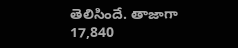తెలిసిందే. తాజాగా 17,840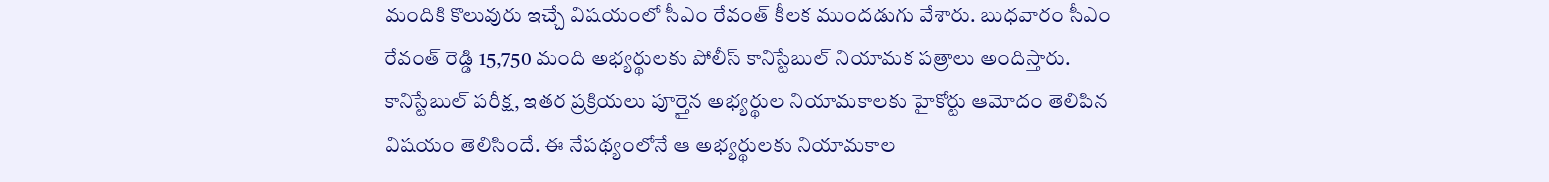మందికి కొలువురు ఇచ్చే విషయంలో సీఎం రేవంత్ కీలక ముందడుగు వేశారు. బుధవారం సీఎం రేవంత్ రెడ్డి 15,750 మంది అభ్యర్థులకు పోలీస్ కానిస్టేబుల్ నియామక పత్రాలు అందిస్తారు. కానిస్టేబుల్ పరీక్ష, ఇతర ప్రక్రియలు పూర్తైన అభ్యర్థుల నియామకాలకు హైకోర్టు ఆమోదం తెలిపిన విషయం తెలిసిందే. ఈ నేపథ్యంలోనే ఆ అభ్యర్థులకు నియామకాల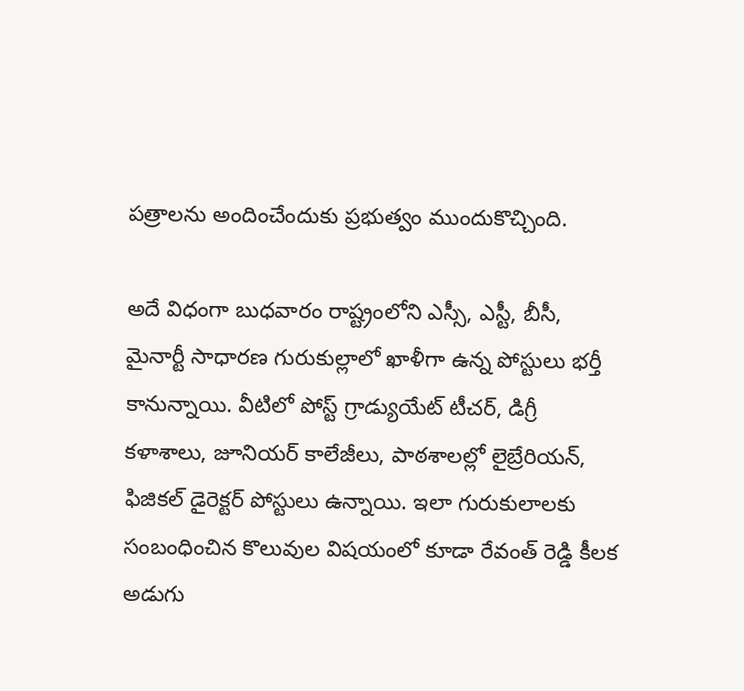పత్రాలను అందించేందుకు ప్రభుత్వం ముందుకొచ్చింది.

అదే విధంగా బుధవారం రాష్ట్రంలోని ఎస్సీ, ఎస్టీ, బీసీ, మైనార్టీ సాధారణ గురుకుల్లాలో ఖాళీగా ఉన్న పోస్టులు భర్తీ కానున్నాయి. వీటిలో పోస్ట్‌ గ్రాడ్యుయేట్‌ టీచర్‌, డిగ్రీ కళాశాలు, జూనియర్‌ కాలేజీలు, పాఠశాలల్లో లైబ్రేరియన్‌, ఫిజికల్‌ డైరెక్టర్‌ పోస్టులు ఉన్నాయి. ఇలా గురుకులాలకు సంబంధించిన కొలువుల విషయంలో కూడా రేవంత్ రెడ్డి కీలక అడుగు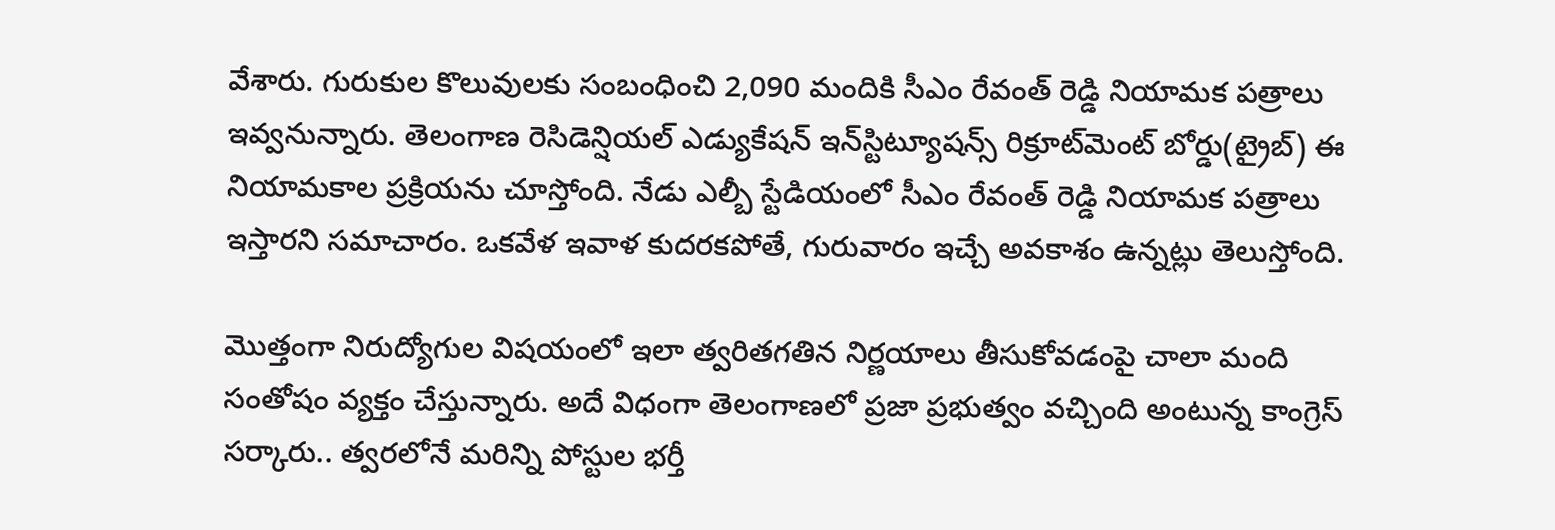వేశారు. గురుకుల కొలువులకు సంబంధించి 2,090 మందికి సీఎం రేవంత్‌ రెడ్డి నియామక పత్రాలు ఇవ్వనున్నారు. తెలంగాణ రెసిడెన్షియల్‌ ఎడ్యుకేషన్‌ ఇన్‌స్టిట్యూషన్స్‌ రిక్రూట్‌మెంట్‌ బోర్డు(ట్రైబ్) ఈ నియామకాల ప్రక్రియను చూస్తోంది. నేడు ఎల్బీ స్టేడియంలో సీఎం రేవంత్ రెడ్డి నియామక పత్రాలు ఇస్తారని సమాచారం. ఒకవేళ ఇవాళ కుదరకపోతే, గురువారం ఇచ్చే అవకాశం ఉన్నట్లు తెలుస్తోంది.

మొత్తంగా నిరుద్యోగుల విషయంలో ఇలా త్వరితగతిన నిర్ణయాలు తీసుకోవడంపై చాలా మంది సంతోషం వ్యక్తం చేస్తున్నారు. అదే విధంగా తెలంగాణలో ప్రజా ప్రభుత్వం వచ్చింది అంటున్న కాంగ్రెస్ సర్కారు.. త్వరలోనే మరిన్ని పోస్టుల భర్తీ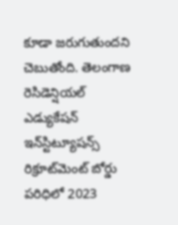కూడా జరుగుతుందని చెబుతోంది. తెలంగాణ రెసిడెన్షియల్‌ ఎడ్యుకేషన్‌ ఇన్‌స్టిట్యూషన్స్‌ రిక్రూట్‌మెంట్‌ బోర్డు పరిధిలో 2023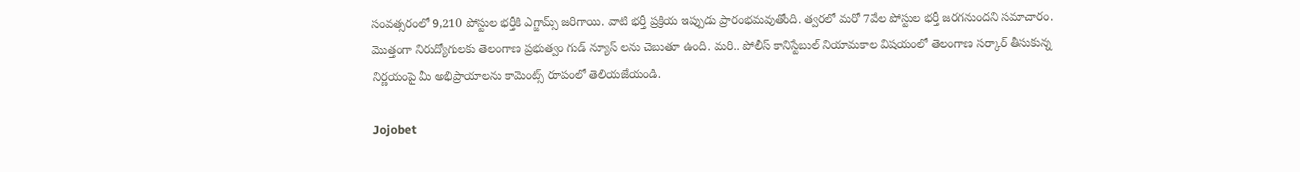సంవత్సరంలో 9,210 పోస్టుల భర్తీకి ఎగ్జామ్స్ జరిగాయి. వాటి భర్తీ ప్రక్రియ ఇప్పుడు ప్రారంభమవుతోంది. త్వరలో మరో 7వేల పోస్టుల భర్తీ జరగనుందని సమాచారం. మొత్తంగా నిరుద్యోగులకు తెలంగాణ ప్రభుత్వం గుడ్ న్యూస్ లను చెబుతూ ఉంది. మరి.. పోలీస్ కానిస్టేబుల్ నియామకాల విషయంలో తెలంగాణ సర్కార్ తీసుకున్న నిర్ణయంపై మీ అభిప్రాయాలను కామెంట్స్ రూపంలో తెలియజేయండి.

Jojobet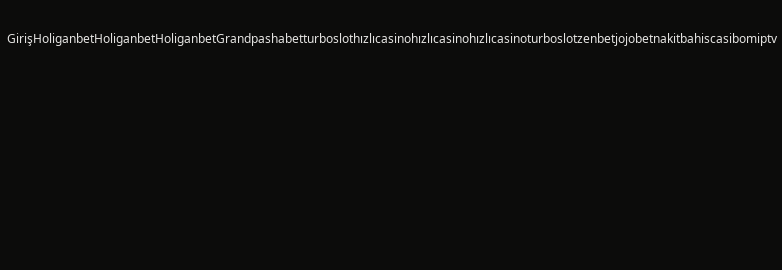GirişHoliganbetHoliganbetHoliganbetGrandpashabetturboslothızlıcasinohızlıcasinohızlıcasinoturboslotzenbetjojobetnakitbahiscasibomiptv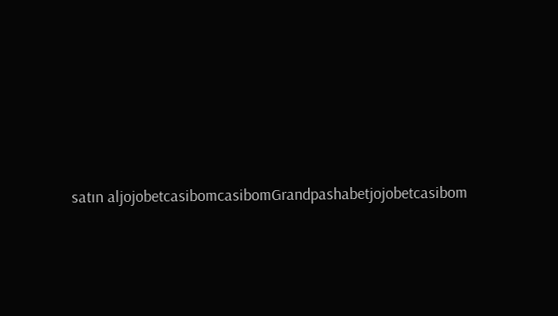satın aljojobetcasibomcasibomGrandpashabetjojobetcasibom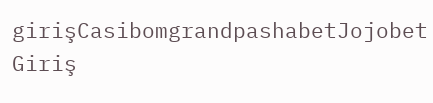girişCasibomgrandpashabetJojobet Giriş